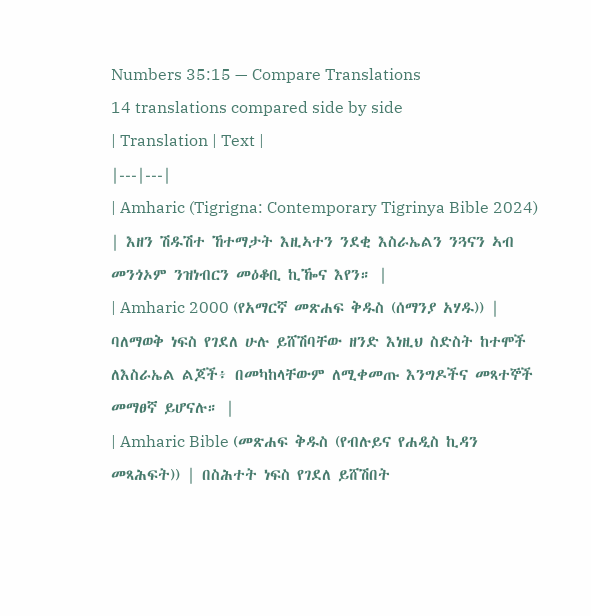Numbers 35:15 — Compare Translations
14 translations compared side by side
| Translation | Text |
|---|---|
| Amharic (Tigrigna: Contemporary Tigrinya Bible 2024) | እዘን ሽዱሽተ ኸተማታት እዚኣተን ንደቂ እስራኤልን ንጓናን ኣብ መንጎኦም ንዝነብርን መዕቆቢ ኪዀና እየን። |
| Amharic 2000 (የአማርኛ መጽሐፍ ቅዱስ (ሰማንያ አሃዱ)) | ባለማወቅ ነፍስ የገደለ ሁሉ ይሸሽባቸው ዘንድ እነዚህ ስድስት ከተሞች ለእስራኤል ልጆች፥ በመካከላቸውም ለሚቀመጡ እንግዶችና መጻተኞች መማፀኛ ይሆናሉ። |
| Amharic Bible (መጽሐፍ ቅዱስ (የብሉይና የሐዲስ ኪዳን መጻሕፍት)) | በስሕተት ነፍስ የገደለ ይሸሽበት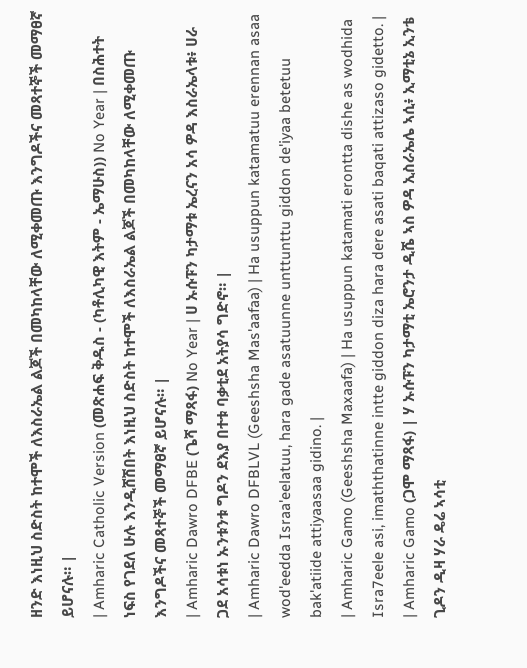ዘንድ እነዚህ ስድስት ከተሞች ለእስራኤል ልጆች በመካከላቸው ለሚቀመጡ እንግዶችና መጻተኞች መማፀኛ ይሆናሉ። |
| Amharic Catholic Version (መጽሐፍ ቅዱስ - (ካቶሊካዊ እትም - ኤማሁስ)) No Year | በስሕተት ነፍስ የገደለ ሁሉ እንዲሸሽበት እነዚህ ስድስት ከተሞች ለእስራኤል ልጆች በመካከላቸው ለሚቀመጡ እንግዶችና መጻተኞች መማፀኛ ይሆናሉ። |
| Amharic Dawro DFBE (ጌሻ ማጻፋ) No Year | ሀ ኡሱፑን ካታማቱ ኤረናን አሳ ዎዳ እስራኤላቱ፥ ሀራ ጋደ አሳቱነ ኡንቱንቱ ግዶን ደእያ በተቱ ባቃቲደ አትያሳ ግድኖ። |
| Amharic Dawro DFBLVL (Geeshsha Mas'aafaa) | Ha usuppun katamatuu erennan asaa wod'eedda Israa'eelatuu, hara gade asatuunne unttunttu giddon de'iyaa betetuu bak'atiide attiyaasaa gidino. |
| Amharic Gamo (Geeshsha Maxaafa) | Ha usuppun katamati erontta dishe as wodhida Isra7eele asi, imaththatinne intte giddon diza hara dere asati baqati attizaso gidetto. |
| Amharic Gamo (ጋሞ ማጻፋ) | ሃ ኡሱፑን ካታማቲ ኤሮንታ ዲሼ ኣስ ዎዳ ኢስራኤሌ ኣሲ፥ ኢማቲኔ ኢንቴ ጊዶን ዲዛ ሃራ ዴሬ ኣሳቲ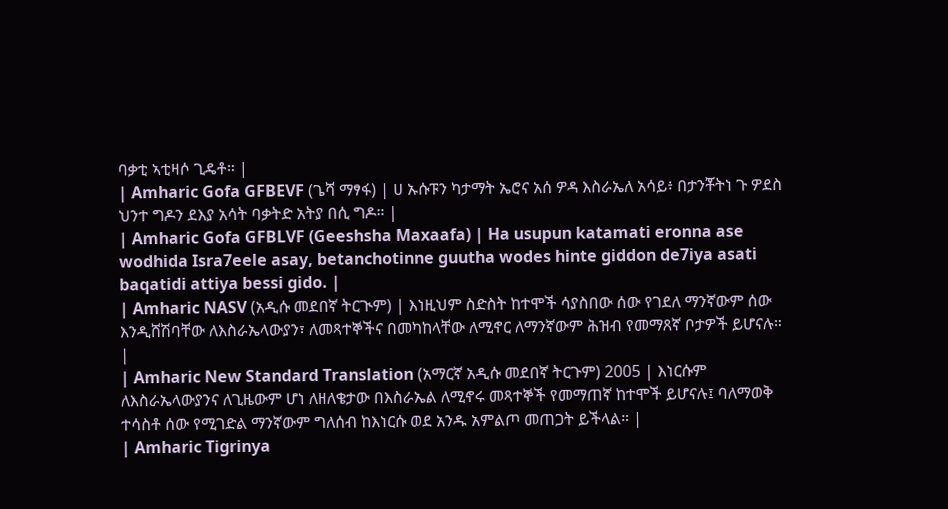ባቃቲ ኣቲዛሶ ጊዴቶ። |
| Amharic Gofa GFBEVF (ጌሻ ማፃፋ) | ሀ ኡሱፑን ካታማት ኤሮና አሰ ዎዳ እስራኤለ አሳይ፥ በታንቾትነ ጉ ዎደስ ህንተ ግዶን ደእያ አሳት ባቃትድ አትያ በሲ ግዶ። |
| Amharic Gofa GFBLVF (Geeshsha Maxaafa) | Ha usupun katamati eronna ase wodhida Isra7eele asay, betanchotinne guutha wodes hinte giddon de7iya asati baqatidi attiya bessi gido. |
| Amharic NASV (አዲሱ መደበኛ ትርጒም) | እነዚህም ስድስት ከተሞች ሳያስበው ሰው የገደለ ማንኛውም ሰው እንዲሸሽባቸው ለእስራኤላውያን፣ ለመጻተኞችና በመካከላቸው ለሚኖር ለማንኛውም ሕዝብ የመማጸኛ ቦታዎች ይሆናሉ። |
| Amharic New Standard Translation (አማርኛ አዲሱ መደበኛ ትርጉም) 2005 | እነርሱም ለእስራኤላውያንና ለጊዜውም ሆነ ለዘለቄታው በእስራኤል ለሚኖሩ መጻተኞች የመማጠኛ ከተሞች ይሆናሉ፤ ባለማወቅ ተሳስቶ ሰው የሚገድል ማንኛውም ግለሰብ ከእነርሱ ወደ አንዱ አምልጦ መጠጋት ይችላል። |
| Amharic Tigrinya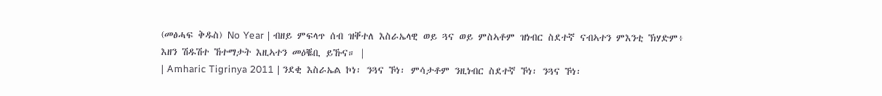(መፅሓፍ ቅዱስ) No Year | ብዘይ ምፍላጥ ሰብ ዝቐተለ እስራኤላዊ ወይ ጓና ወይ ምስኣቶም ዝነብር ስደተኛ ናብኣተን ምእንቲ ኽሃድም፥ እዘን ሽዱሽተ ኸተማታት እዚኣተን መዕቘቢ ይኹና። |
| Amharic Tigrinya 2011 | ንደቂ እስራኤል ኮነ፡ ንጓና ኾነ፡ ምሳታቶም ንዚነብር ስደተኛ ኾነ፡ ንጓና ኾነ፡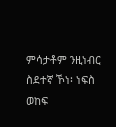ምሳታቶም ንዚነብር ስደተኛ ኾነ፡ ነፍስ ወከፍ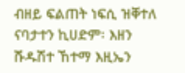ብዘይ ፍልጠት ነፍሲ ዝቐተለ ናባታተን ኪሀድም፡ እዘን ሹዱሽተ ኸተማ እዚኤን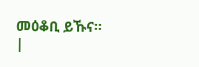መዕቆቢ ይኹና። |